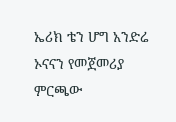ኤሪክ ቴን ሆግ አንድሬ ኦናናን የመጀመሪያ ምርጫው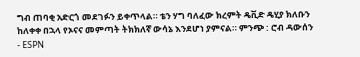ግብ ጠባቂ አድርጎ መደገፉን ይቀጥላል። ቴን ሃግ ባለፈው ክረምት ዴቪድ ዴሂያ ክለቡን ከለቀቀ በኋላ የኦናና መምጣት ትክክለኛ ውሳኔ እንደሆነ ያምናል። ምንጭ : ሮብ ዳውሰን - ESPN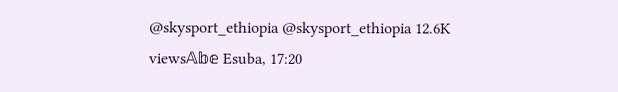@skysport_ethiopia @skysport_ethiopia 12.6K views𝔸𝕓𝕖 Esuba, 17:20